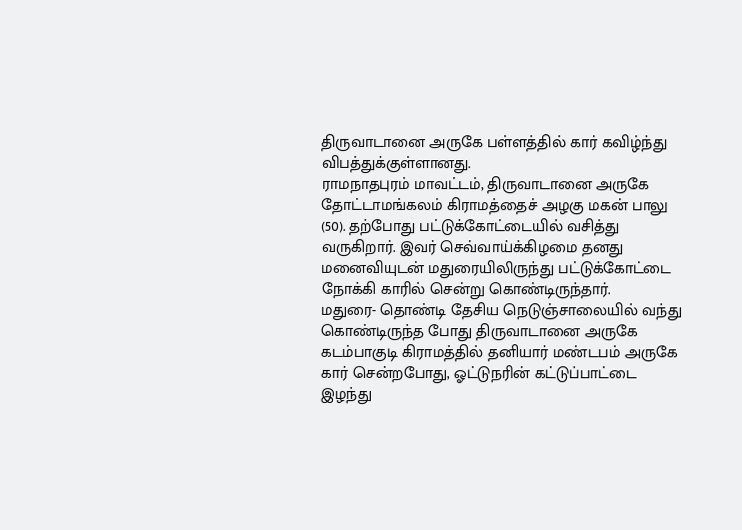திருவாடானை அருகே பள்ளத்தில் கார் கவிழ்ந்து விபத்துக்குள்ளானது.
ராமநாதபுரம் மாவட்டம், திருவாடானை அருகே தோட்டாமங்கலம் கிராமத்தைச் அழகு மகன் பாலு (50). தற்போது பட்டுக்கோட்டையில் வசித்து வருகிறார். இவர் செவ்வாய்க்கிழமை தனது மனைவியுடன் மதுரையிலிருந்து பட்டுக்கோட்டை நோக்கி காரில் சென்று கொண்டிருந்தார்.
மதுரை- தொண்டி தேசிய நெடுஞ்சாலையில் வந்து கொண்டிருந்த போது திருவாடானை அருகே கடம்பாகுடி கிராமத்தில் தனியார் மண்டபம் அருகே கார் சென்றபோது, ஓட்டுநரின் கட்டுப்பாட்டை இழந்து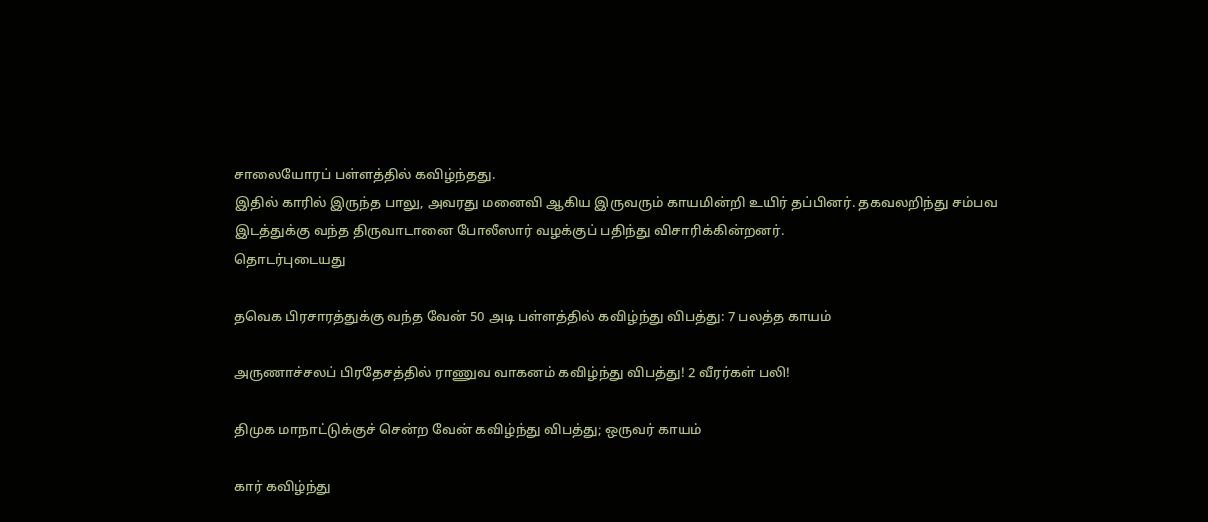சாலையோரப் பள்ளத்தில் கவிழ்ந்தது.
இதில் காரில் இருந்த பாலு, அவரது மனைவி ஆகிய இருவரும் காயமின்றி உயிர் தப்பினர். தகவலறிந்து சம்பவ இடத்துக்கு வந்த திருவாடானை போலீஸார் வழக்குப் பதிந்து விசாரிக்கின்றனர்.
தொடர்புடையது

தவெக பிரசாரத்துக்கு வந்த வேன் 50 அடி பள்ளத்தில் கவிழ்ந்து விபத்து: 7 பலத்த காயம்

அருணாச்சலப் பிரதேசத்தில் ராணுவ வாகனம் கவிழ்ந்து விபத்து! 2 வீரர்கள் பலி!

திமுக மாநாட்டுக்குச் சென்ற வேன் கவிழ்ந்து விபத்து; ஒருவர் காயம்

கார் கவிழ்ந்து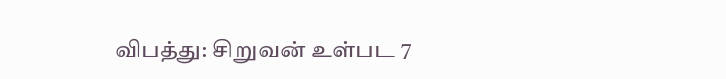விபத்து: சிறுவன் உள்பட 7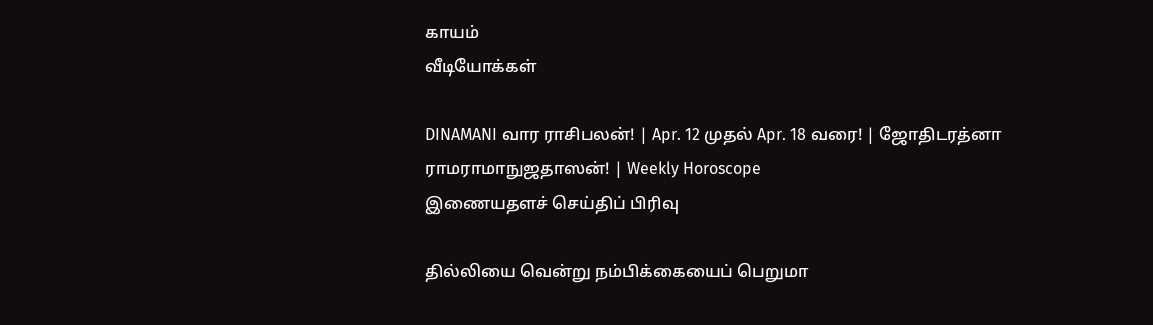காயம்
வீடியோக்கள்

DINAMANI வார ராசிபலன்! | Apr. 12 முதல் Apr. 18 வரை! | ஜோதிடரத்னா ராமராமாநுஜதாஸன்! | Weekly Horoscope
இணையதளச் செய்திப் பிரிவு

தில்லியை வென்று நம்பிக்கையைப் பெறுமா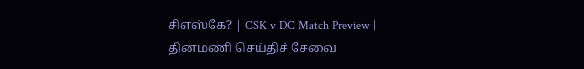சிஎஸ்கே? | CSK v DC Match Preview |
தினமணி செய்திச் சேவை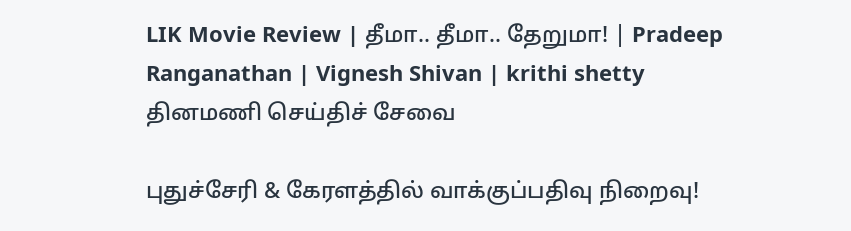LIK Movie Review | தீமா.. தீமா.. தேறுமா! | Pradeep Ranganathan | Vignesh Shivan | krithi shetty
தினமணி செய்திச் சேவை

புதுச்சேரி & கேரளத்தில் வாக்குப்பதிவு நிறைவு!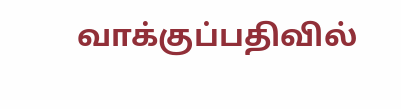வாக்குப்பதிவில்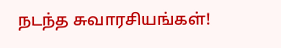நடந்த சுவாரசியங்கள்!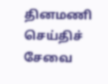தினமணி செய்திச் சேவை